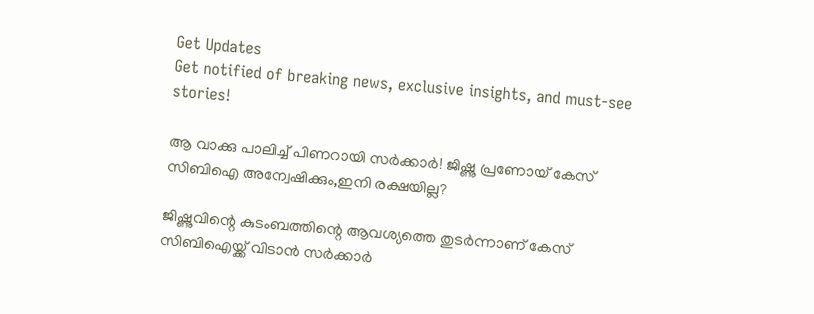Get Updates
Get notified of breaking news, exclusive insights, and must-see stories!

ആ വാക്കു പാലിച്ച് പിണറായി സർക്കാർ! ജിഷ്ണു പ്രണോയ് കേസ് സിബിഐ അന്വേഷിക്കും,ഇനി രക്ഷയില്ല?

ജിഷ്ണുവിന്റെ കുടംബത്തിന്റെ ആവശ്യത്തെ തുടർന്നാണ് കേസ് സിബിഐയ്ക്ക് വിടാൻ സർക്കാർ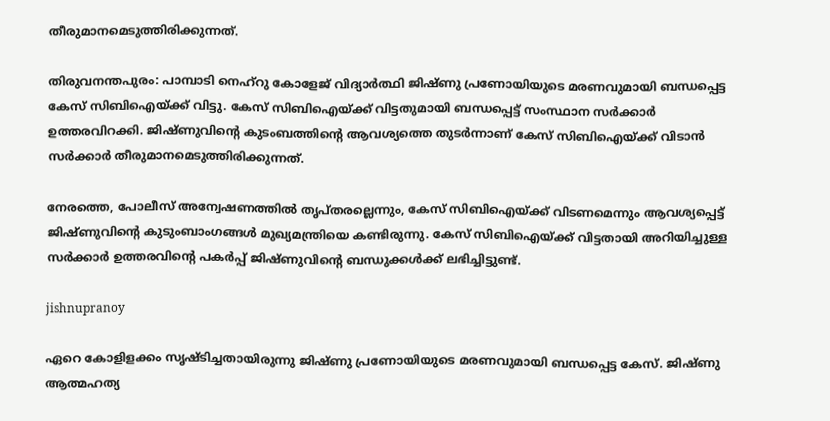തീരുമാനമെടുത്തിരിക്കുന്നത്.

തിരുവനന്തപുരം: പാമ്പാടി നെഹ്റു കോളേജ് വിദ്യാർത്ഥി ജിഷ്ണു പ്രണോയിയുടെ മരണവുമായി ബന്ധപ്പെട്ട കേസ് സിബിഐയ്ക്ക് വിട്ടു. കേസ് സിബിഐയ്ക്ക് വിട്ടതുമായി ബന്ധപ്പെട്ട് സംസ്ഥാന സർക്കാർ ഉത്തരവിറക്കി. ജിഷ്ണുവിന്റെ കുടംബത്തിന്റെ ആവശ്യത്തെ തുടർന്നാണ് കേസ് സിബിഐയ്ക്ക് വിടാൻ സർക്കാർ തീരുമാനമെടുത്തിരിക്കുന്നത്.

നേരത്തെ, പോലീസ് അന്വേഷണത്തിൽ തൃപ്തരല്ലെന്നും, കേസ് സിബിഐയ്ക്ക് വിടണമെന്നും ആവശ്യപ്പെട്ട് ജിഷ്ണുവിന്റെ കുടുംബാംഗങ്ങൾ മുഖ്യമന്ത്രിയെ കണ്ടിരുന്നു. കേസ് സിബിഐയ്ക്ക് വിട്ടതായി അറിയിച്ചുള്ള സർക്കാർ ഉത്തരവിന്റെ പകർപ്പ് ജിഷ്ണുവിന്റെ ബന്ധുക്കൾക്ക് ലഭിച്ചിട്ടുണ്ട്.

jishnupranoy

ഏറെ കോളിളക്കം സൃഷ്ടിച്ചതായിരുന്നു ജിഷ്ണു പ്രണോയിയുടെ മരണവുമായി ബന്ധപ്പെട്ട കേസ്. ജിഷ്ണു ആത്മഹത്യ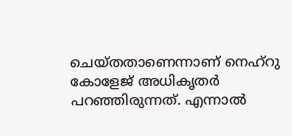ചെയ്തതാണെന്നാണ് നെഹ്റു കോളേജ് അധികൃതർ പറഞ്ഞിരുന്നത്. എന്നാൽ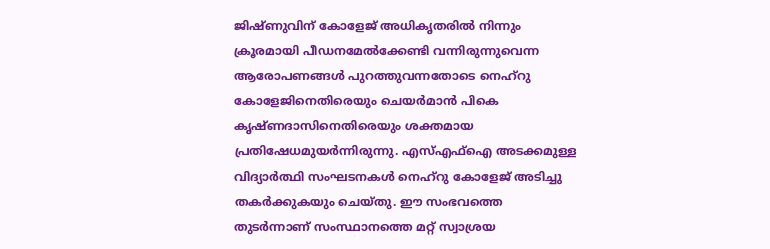ജിഷ്ണുവിന് കോളേജ് അധികൃതരിൽ നിന്നും ക്രൂരമായി പീഡനമേൽക്കേണ്ടി വന്നിരുന്നുവെന്ന ആരോപണങ്ങൾ പുറത്തുവന്നതോടെ നെഹ്റു കോളേജിനെതിരെയും ചെയർമാൻ പികെ കൃഷ്ണദാസിനെതിരെയും ശക്തമായ പ്രതിഷേധമുയർന്നിരുന്നു. എസ്എഫ്ഐ അടക്കമുള്ള വിദ്യാർത്ഥി സംഘടനകൾ നെഹ്റു കോളേജ് അടിച്ചു തകർക്കുകയും ചെയ്തു. ഈ സംഭവത്തെ തുടർന്നാണ് സംസ്ഥാനത്തെ മറ്റ് സ്വാശ്രയ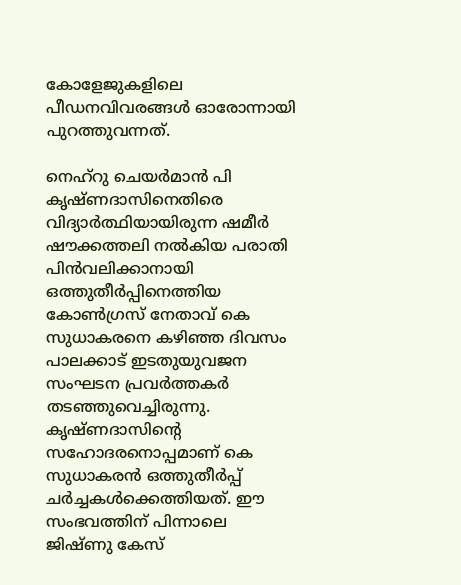കോളേജുകളിലെ പീഡനവിവരങ്ങൾ ഓരോന്നായി പുറത്തുവന്നത്.

നെഹ്റു ചെയർമാൻ പി കൃഷ്ണദാസിനെതിരെ വിദ്യാർത്ഥിയായിരുന്ന ഷമീർ ഷൗക്കത്തലി നൽകിയ പരാതി പിൻവലിക്കാനായി ഒത്തുതീർപ്പിനെത്തിയ കോൺഗ്രസ് നേതാവ് കെ സുധാകരനെ കഴിഞ്ഞ ദിവസം പാലക്കാട് ഇടതുയുവജന സംഘടന പ്രവർത്തകർ തടഞ്ഞുവെച്ചിരുന്നു. കൃഷ്ണദാസിന്റെ സഹോദരനൊപ്പമാണ് കെ സുധാകരൻ ഒത്തുതീർപ്പ് ചർച്ചകൾക്കെത്തിയത്. ഈ സംഭവത്തിന് പിന്നാലെ ജിഷ്ണു കേസ്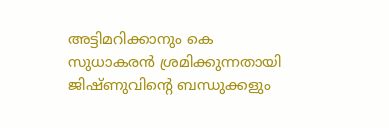അട്ടിമറിക്കാനും കെ സുധാകരൻ ശ്രമിക്കുന്നതായി ജിഷ്ണുവിന്റെ ബന്ധുക്കളും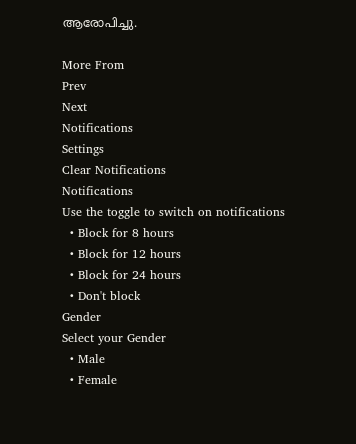ആരോപിച്ചു.

More From
Prev
Next
Notifications
Settings
Clear Notifications
Notifications
Use the toggle to switch on notifications
  • Block for 8 hours
  • Block for 12 hours
  • Block for 24 hours
  • Don't block
Gender
Select your Gender
  • Male
  • Female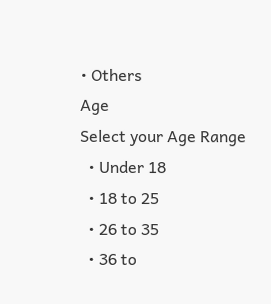• Others
Age
Select your Age Range
  • Under 18
  • 18 to 25
  • 26 to 35
  • 36 to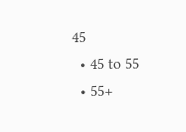45
  • 45 to 55
  • 55+